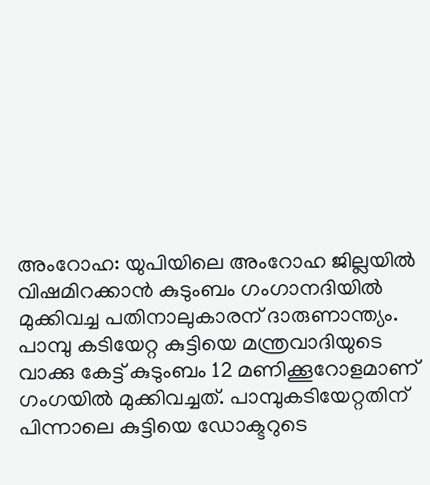അംറോഹ: യുപിയിലെ അംറോഹ ജില്ലയിൽ വിഷമിറക്കാൻ കുടുംബം ഗംഗാനദിയിൽ മുക്കിവച്ച പതിനാലുകാരന് ദാരുണാന്ത്യം. പാമ്പു കടിയേറ്റ കുട്ടിയെ മന്ത്രവാദിയുടെ വാക്കു കേട്ട് കുടുംബം 12 മണിക്കൂറോളമാണ് ഗംഗയിൽ മുക്കിവച്ചത്. പാമ്പുകടിയേറ്റതിന് പിന്നാലെ കുട്ടിയെ ഡോക്ടറുടെ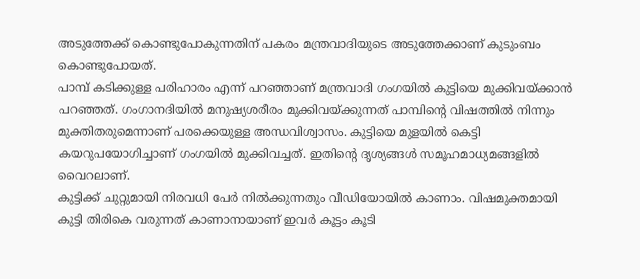അടുത്തേക്ക് കൊണ്ടുപോകുന്നതിന് പകരം മന്ത്രവാദിയുടെ അടുത്തേക്കാണ് കുടുംബം കൊണ്ടുപോയത്.
പാമ്പ് കടിക്കുള്ള പരിഹാരം എന്ന് പറഞ്ഞാണ് മന്ത്രവാദി ഗംഗയിൽ കുട്ടിയെ മുക്കിവയ്ക്കാൻ പറഞ്ഞത്. ഗംഗാനദിയിൽ മനുഷ്യശരീരം മുക്കിവയ്ക്കുന്നത് പാമ്പിന്റെ വിഷത്തിൽ നിന്നും മുക്തിതരുമെന്നാണ് പരക്കെയുള്ള അന്ധവിശ്വാസം. കുട്ടിയെ മുളയിൽ കെട്ടി കയറുപയോഗിച്ചാണ് ഗംഗയിൽ മുക്കിവച്ചത്. ഇതിന്റെ ദൃശ്യങ്ങൾ സമൂഹമാധ്യമങ്ങളിൽ വൈറലാണ്.
കുട്ടിക്ക് ചുറ്റുമായി നിരവധി പേർ നിൽക്കുന്നതും വീഡിയോയിൽ കാണാം. വിഷമുക്തമായി കുട്ടി തിരികെ വരുന്നത് കാണാനായാണ് ഇവർ കൂട്ടം കൂടി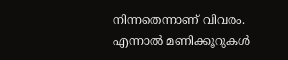നിന്നതെന്നാണ് വിവരം. എന്നാൽ മണിക്കൂറുകൾ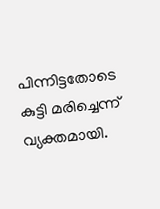പിന്നിട്ടതോടെ കുട്ടി മരിച്ചെന്ന് വ്യക്തമായി.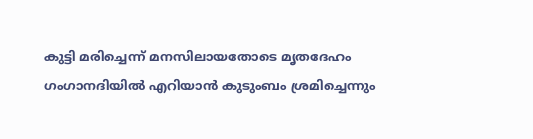കുട്ടി മരിച്ചെന്ന് മനസിലായതോടെ മൃതദേഹം ഗംഗാനദിയിൽ എറിയാൻ കുടുംബം ശ്രമിച്ചെന്നും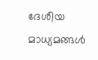ദേശീയ മാധ്യമങ്ങൾ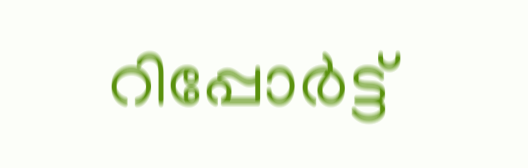റിപ്പോർട്ട്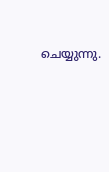ചെയ്യുന്നു.